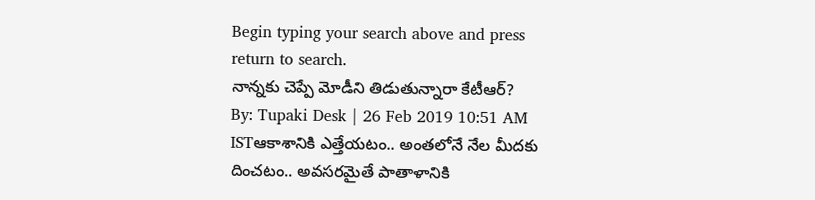Begin typing your search above and press return to search.
నాన్నకు చెప్పే మోడీని తిడుతున్నారా కేటీఆర్?
By: Tupaki Desk | 26 Feb 2019 10:51 AM ISTఆకాశానికి ఎత్తేయటం.. అంతలోనే నేల మీదకు దించటం.. అవసరమైతే పాతాళానికి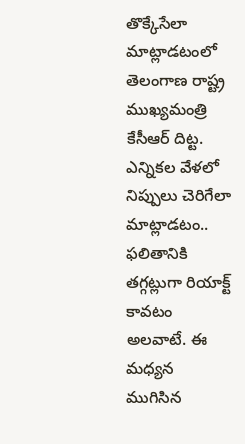తొక్కేసేలా మాట్లాడటంలో తెలంగాణ రాష్ట్ర ముఖ్యమంత్రి కేసీఆర్ దిట్ట. ఎన్నికల వేళలో నిప్పులు చెరిగేలా మాట్లాడటం.. ఫలితానికి తగ్గట్లుగా రియాక్ట్ కావటం అలవాటే. ఈ మధ్యన ముగిసిన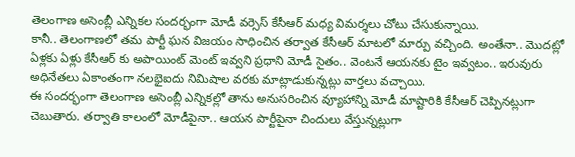తెలంగాణ అసెంబ్లీ ఎన్నికల సందర్భంగా మోడీ వర్సెస్ కేసీఆర్ మధ్య విమర్శలు చోటు చేసుకున్నాయి.
కానీ.. తెలంగాణలో తమ పార్టీ ఘన విజయం సాధించిన తర్వాత కేసీఆర్ మాటలో మార్పు వచ్చింది. అంతేనా.. మొదట్లో ఏళ్లకు ఏళ్లు కేసీఆర్ కు అపాయింట్ మెంట్ ఇవ్వని ప్రధాని మోడీ సైతం.. వెంటనే ఆయనకు టైం ఇవ్వటం.. ఇరువురు అధినేతలు ఏకాంతంగా నలభైఐదు నిమిషాల వరకు మాట్లాడుకున్నట్లు వార్తలు వచ్చాయి.
ఈ సందర్భంగా తెలంగాణ అసెంబ్లీ ఎన్నికల్లో తాను అనుసరించిన వ్యూహాన్ని మోడీ మాష్టారికి కేసీఆర్ చెప్పినట్లుగా చెబుతారు. తర్వాతి కాలంలో మోడీపైనా.. ఆయన పార్టీపైనా చిందులు వేస్తున్నట్లుగా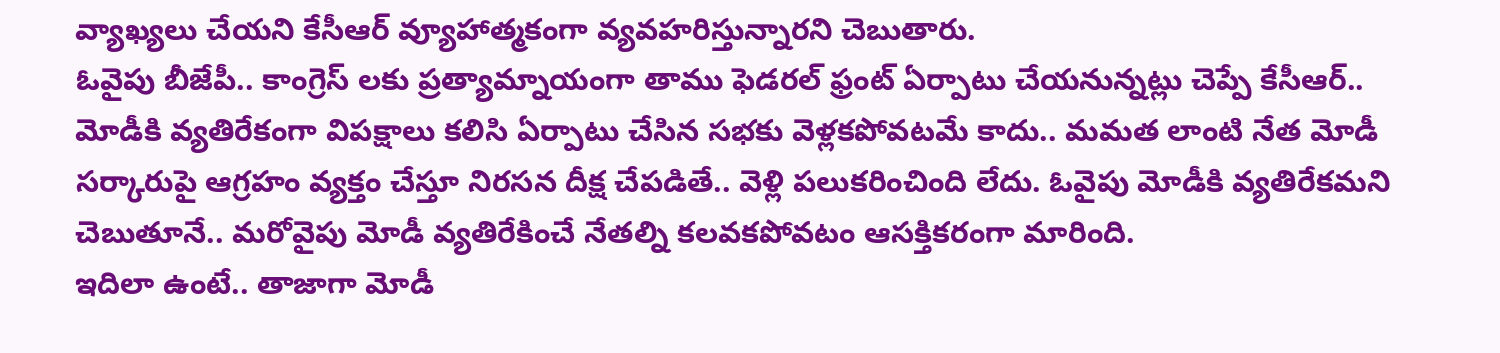వ్యాఖ్యలు చేయని కేసీఆర్ వ్యూహాత్మకంగా వ్యవహరిస్తున్నారని చెబుతారు.
ఓవైపు బీజేపీ.. కాంగ్రెస్ లకు ప్రత్యామ్నాయంగా తాము ఫెడరల్ ఫ్రంట్ ఏర్పాటు చేయనున్నట్లు చెప్పే కేసీఆర్.. మోడీకి వ్యతిరేకంగా విపక్షాలు కలిసి ఏర్పాటు చేసిన సభకు వెళ్లకపోవటమే కాదు.. మమత లాంటి నేత మోడీ సర్కారుపై ఆగ్రహం వ్యక్తం చేస్తూ నిరసన దీక్ష చేపడితే.. వెళ్లి పలుకరించింది లేదు. ఓవైపు మోడీకి వ్యతిరేకమని చెబుతూనే.. మరోవైపు మోడీ వ్యతిరేకించే నేతల్ని కలవకపోవటం ఆసక్తికరంగా మారింది.
ఇదిలా ఉంటే.. తాజాగా మోడీ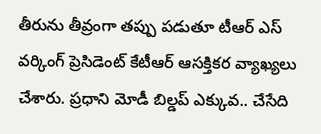తీరును తీవ్రంగా తప్పు పడుతూ టీఆర్ ఎస్ వర్కింగ్ ప్రెసిడెంట్ కేటీఆర్ ఆసక్తికర వ్యాఖ్యలు చేశారు. ప్రధాని మోడీ బిల్డప్ ఎక్కువ.. చేసేది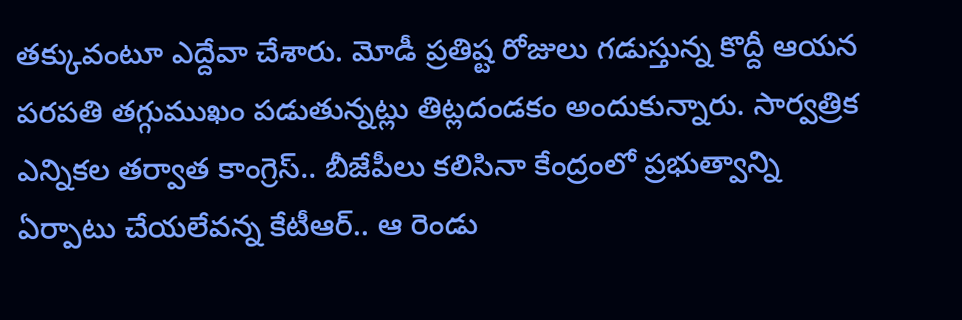తక్కువంటూ ఎద్దేవా చేశారు. మోడీ ప్రతిష్ట రోజులు గడుస్తున్న కొద్దీ ఆయన పరపతి తగ్గుముఖం పడుతున్నట్లు తిట్లదండకం అందుకున్నారు. సార్వత్రిక ఎన్నికల తర్వాత కాంగ్రెస్.. బీజేపీలు కలిసినా కేంద్రంలో ప్రభుత్వాన్ని ఏర్పాటు చేయలేవన్న కేటీఆర్.. ఆ రెండు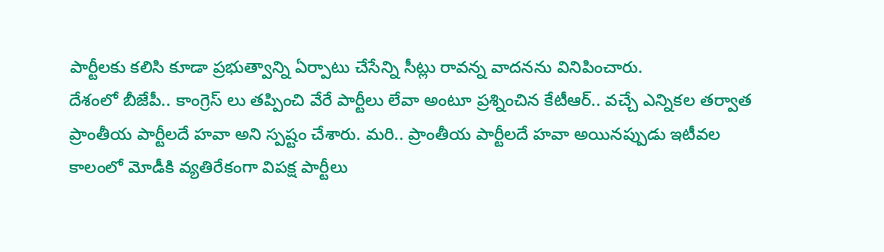పార్టీలకు కలిసి కూడా ప్రభుత్వాన్ని ఏర్పాటు చేసేన్ని సీట్లు రావన్న వాదనను వినిపించారు.
దేశంలో బీజేపీ.. కాంగ్రెస్ లు తప్పించి వేరే పార్టీలు లేవా అంటూ ప్రశ్నించిన కేటీఆర్.. వచ్చే ఎన్నికల తర్వాత ప్రాంతీయ పార్టీలదే హవా అని స్పష్టం చేశారు. మరి.. ప్రాంతీయ పార్టీలదే హవా అయినప్పుడు ఇటీవల కాలంలో మోడీకి వ్యతిరేకంగా విపక్ష పార్టీలు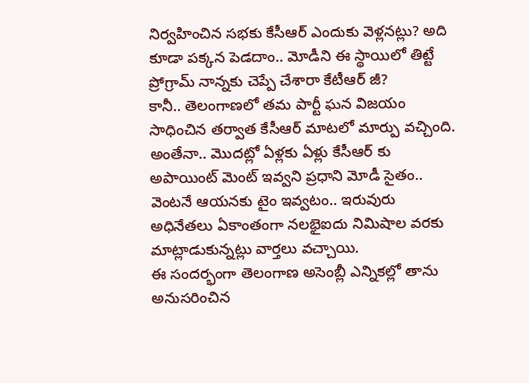నిర్వహించిన సభకు కేసీఆర్ ఎందుకు వెళ్లనట్లు? అది కూడా పక్కన పెడదాం.. మోడీని ఈ స్థాయిలో తిట్టే ప్రోగ్రామ్ నాన్నకు చెప్పే చేశారా కేటీఆర్ జీ?
కానీ.. తెలంగాణలో తమ పార్టీ ఘన విజయం సాధించిన తర్వాత కేసీఆర్ మాటలో మార్పు వచ్చింది. అంతేనా.. మొదట్లో ఏళ్లకు ఏళ్లు కేసీఆర్ కు అపాయింట్ మెంట్ ఇవ్వని ప్రధాని మోడీ సైతం.. వెంటనే ఆయనకు టైం ఇవ్వటం.. ఇరువురు అధినేతలు ఏకాంతంగా నలభైఐదు నిమిషాల వరకు మాట్లాడుకున్నట్లు వార్తలు వచ్చాయి.
ఈ సందర్భంగా తెలంగాణ అసెంబ్లీ ఎన్నికల్లో తాను అనుసరించిన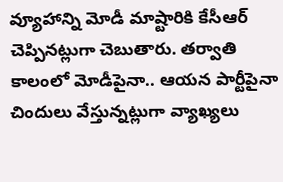వ్యూహాన్ని మోడీ మాష్టారికి కేసీఆర్ చెప్పినట్లుగా చెబుతారు. తర్వాతి కాలంలో మోడీపైనా.. ఆయన పార్టీపైనా చిందులు వేస్తున్నట్లుగా వ్యాఖ్యలు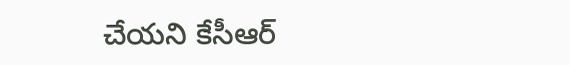చేయని కేసీఆర్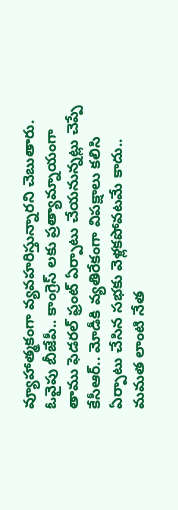వ్యూహాత్మకంగా వ్యవహరిస్తున్నారని చెబుతారు.
ఓవైపు బీజేపీ.. కాంగ్రెస్ లకు ప్రత్యామ్నాయంగా తాము ఫెడరల్ ఫ్రంట్ ఏర్పాటు చేయనున్నట్లు చెప్పే కేసీఆర్.. మోడీకి వ్యతిరేకంగా విపక్షాలు కలిసి ఏర్పాటు చేసిన సభకు వెళ్లకపోవటమే కాదు.. మమత లాంటి నేత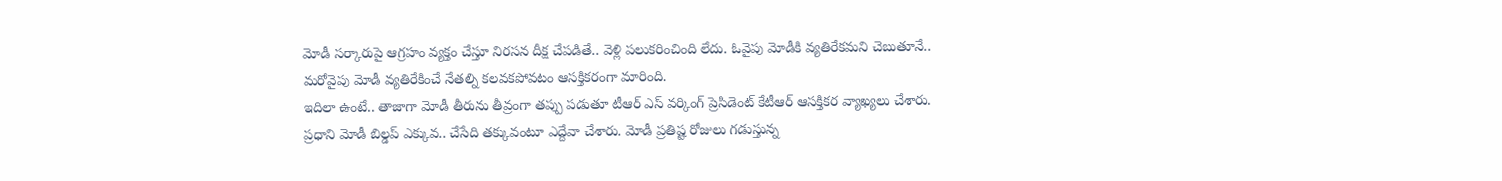మోడీ సర్కారుపై ఆగ్రహం వ్యక్తం చేస్తూ నిరసన దీక్ష చేపడితే.. వెళ్లి పలుకరించింది లేదు. ఓవైపు మోడీకి వ్యతిరేకమని చెబుతూనే.. మరోవైపు మోడీ వ్యతిరేకించే నేతల్ని కలవకపోవటం ఆసక్తికరంగా మారింది.
ఇదిలా ఉంటే.. తాజాగా మోడీ తీరును తీవ్రంగా తప్పు పడుతూ టీఆర్ ఎస్ వర్కింగ్ ప్రెసిడెంట్ కేటీఆర్ ఆసక్తికర వ్యాఖ్యలు చేశారు. ప్రధాని మోడీ బిల్డప్ ఎక్కువ.. చేసేది తక్కువంటూ ఎద్దేవా చేశారు. మోడీ ప్రతిష్ట రోజులు గడుస్తున్న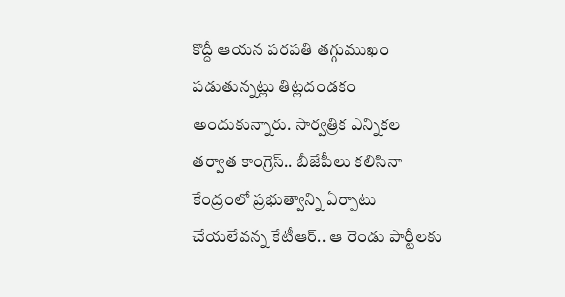కొద్దీ ఆయన పరపతి తగ్గుముఖం పడుతున్నట్లు తిట్లదండకం అందుకున్నారు. సార్వత్రిక ఎన్నికల తర్వాత కాంగ్రెస్.. బీజేపీలు కలిసినా కేంద్రంలో ప్రభుత్వాన్ని ఏర్పాటు చేయలేవన్న కేటీఆర్.. ఆ రెండు పార్టీలకు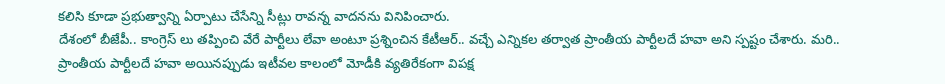కలిసి కూడా ప్రభుత్వాన్ని ఏర్పాటు చేసేన్ని సీట్లు రావన్న వాదనను వినిపించారు.
దేశంలో బీజేపీ.. కాంగ్రెస్ లు తప్పించి వేరే పార్టీలు లేవా అంటూ ప్రశ్నించిన కేటీఆర్.. వచ్చే ఎన్నికల తర్వాత ప్రాంతీయ పార్టీలదే హవా అని స్పష్టం చేశారు. మరి.. ప్రాంతీయ పార్టీలదే హవా అయినప్పుడు ఇటీవల కాలంలో మోడీకి వ్యతిరేకంగా విపక్ష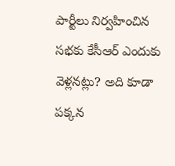పార్టీలు నిర్వహించిన సభకు కేసీఆర్ ఎందుకు వెళ్లనట్లు? అది కూడా పక్కన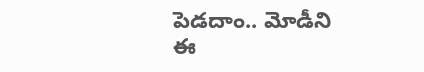పెడదాం.. మోడీని ఈ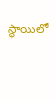స్థాయిలో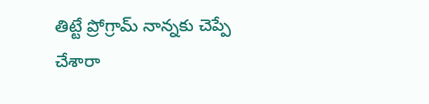తిట్టే ప్రోగ్రామ్ నాన్నకు చెప్పే చేశారా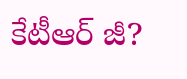కేటీఆర్ జీ?